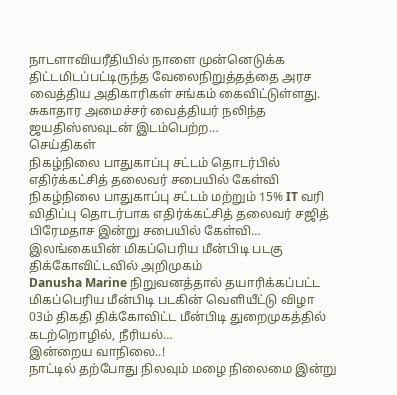நாடளாவியரீதியில் நாளை முன்னெடுக்க திட்டமிடப்பட்டிருந்த வேலைநிறுத்தத்தை அரச வைத்திய அதிகாரிகள் சங்கம் கைவிட்டுள்ளது. சுகாதார அமைச்சர் வைத்தியர் நலிந்த ஜயதிஸ்ஸவுடன் இடம்பெற்ற…
செய்திகள்
நிகழ்நிலை பாதுகாப்பு சட்டம் தொடர்பில் எதிர்க்கட்சித் தலைவர் சபையில் கேள்வி
நிகழ்நிலை பாதுகாப்பு சட்டம் மற்றும் 15% IT வரி விதிப்பு தொடர்பாக எதிர்க்கட்சித் தலைவர் சஜித் பிரேமதாச இன்று சபையில் கேள்வி…
இலங்கையின் மிகப்பெரிய மீன்பிடி படகு திக்கோவிட்டவில் அறிமுகம்
Danusha Marine நிறுவனத்தால் தயாரிக்கப்பட்ட மிகப்பெரிய மீன்பிடி படகின் வெளியீட்டு விழா 03ம் திகதி திக்கோவிட்ட மீன்பிடி துறைமுகத்தில் கடற்றொழில், நீரியல்…
இன்றைய வாநிலை..!
நாட்டில் தற்போது நிலவும் மழை நிலைமை இன்று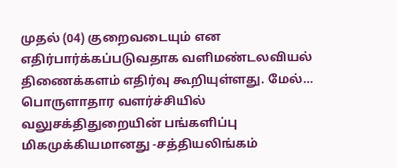முதல் (04) குறைவடையும் என எதிர்பார்க்கப்படுவதாக வளிமண்டலவியல் திணைக்களம் எதிர்வு கூறியுள்ளது. மேல்…
பொருளாதார வளர்ச்சியில் வலுசக்திதுறையின் பங்களிப்பு மிகமுக்கியமானது -சத்தியலிங்கம்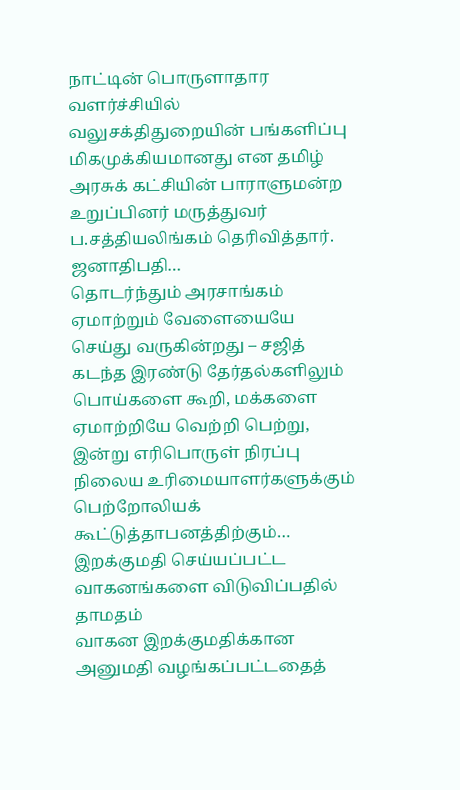நாட்டின் பொருளாதார வளர்ச்சியில் வலுசக்திதுறையின் பங்களிப்பு மிகமுக்கியமானது என தமிழ் அரசுக் கட்சியின் பாராளுமன்ற உறுப்பினர் மருத்துவர் ப.சத்தியலிங்கம் தெரிவித்தார். ஜனாதிபதி…
தொடர்ந்தும் அரசாங்கம் ஏமாற்றும் வேளையையே செய்து வருகின்றது – சஜித்
கடந்த இரண்டு தேர்தல்களிலும் பொய்களை கூறி, மக்களை ஏமாற்றியே வெற்றி பெற்று, இன்று எரிபொருள் நிரப்பு நிலைய உரிமையாளர்களுக்கும் பெற்றோலியக் கூட்டுத்தாபனத்திற்கும்…
இறக்குமதி செய்யப்பட்ட வாகனங்களை விடுவிப்பதில் தாமதம்
வாகன இறக்குமதிக்கான அனுமதி வழங்கப்பட்டதைத்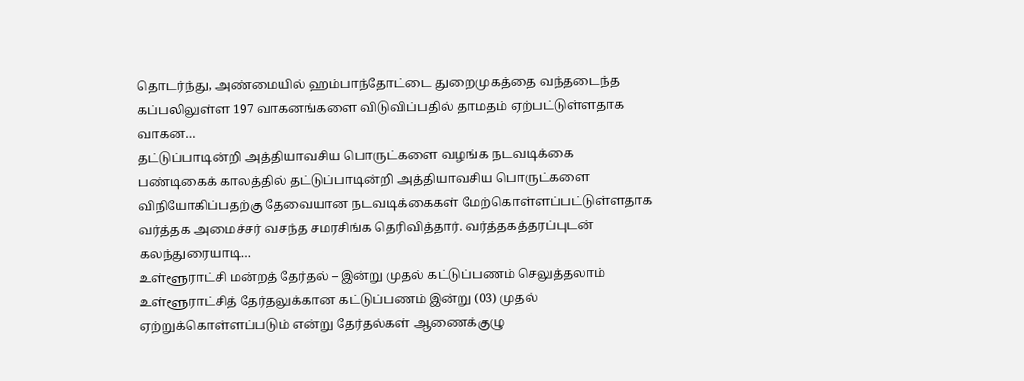தொடர்ந்து, அண்மையில் ஹம்பாந்தோட்டை துறைமுகத்தை வந்தடைந்த கப்பலிலுள்ள 197 வாகனங்களை விடுவிப்பதில் தாமதம் ஏற்பட்டுள்ளதாக வாகன…
தட்டுப்பாடின்றி அத்தியாவசிய பொருட்களை வழங்க நடவடிக்கை
பண்டிகைக் காலத்தில் தட்டுப்பாடின்றி அத்தியாவசிய பொருட்களை விநியோகிப்பதற்கு தேவையான நடவடிக்கைகள் மேற்கொள்ளப்பட்டுள்ளதாக வர்த்தக அமைச்சர் வசந்த சமரசிங்க தெரிவித்தார். வர்த்தகத்தரப்புடன் கலந்துரையாடி…
உள்ளூராட்சி மன்றத் தேர்தல் – இன்று முதல் கட்டுப்பணம் செலுத்தலாம்
உள்ளூராட்சித் தேர்தலுக்கான கட்டுப்பணம் இன்று (03) முதல் ஏற்றுக்கொள்ளப்படும் என்று தேர்தல்கள் ஆணைக்குழு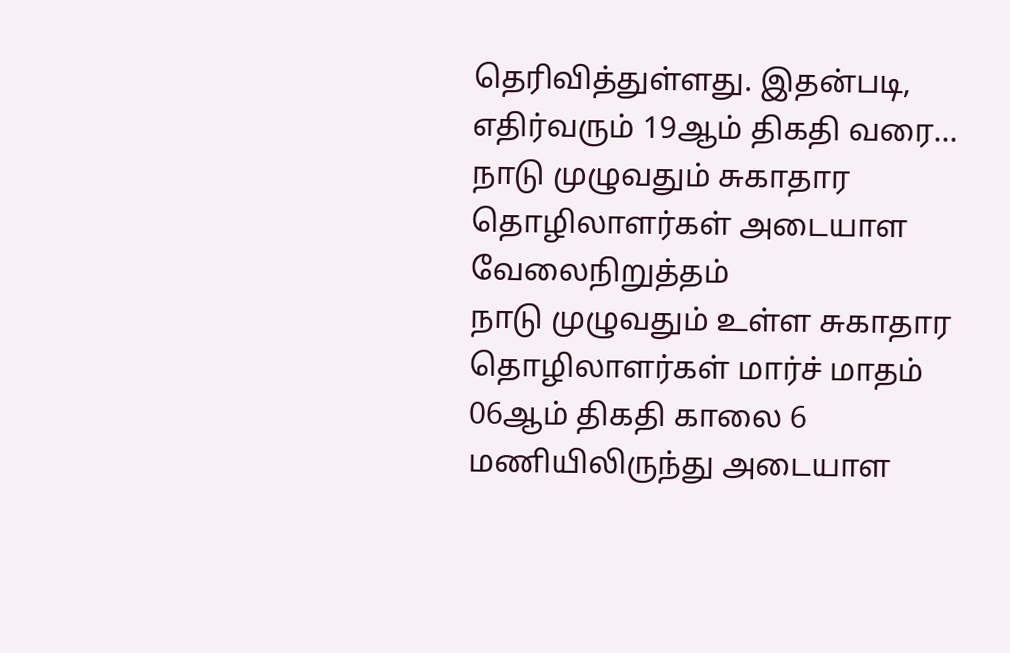தெரிவித்துள்ளது. இதன்படி, எதிர்வரும் 19ஆம் திகதி வரை…
நாடு முழுவதும் சுகாதார தொழிலாளர்கள் அடையாள வேலைநிறுத்தம்
நாடு முழுவதும் உள்ள சுகாதார தொழிலாளர்கள் மார்ச் மாதம் 06ஆம் திகதி காலை 6 மணியிலிருந்து அடையாள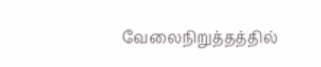வேலைநிறுத்தத்தில்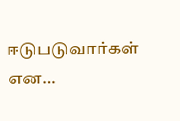ஈடுபடுவார்கள் என…